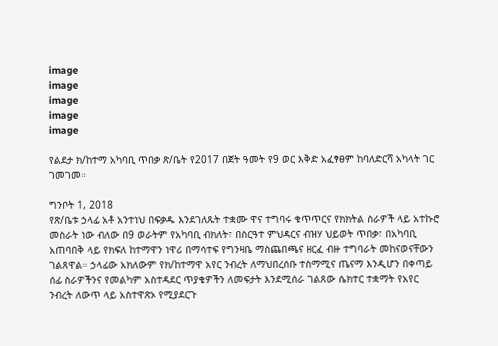image
image
image
image
image

የልደታ ክ/ከተማ አካባቢ ጥበቃ ጽ/ቤት የ2017 በጀት ዓመት የ9 ወር እቅድ አፈፃፀም ከባለድርሻ አካላት ገር ገመገመ።

ግንቦት 1, 2018
የጽ/ቤቱ ኃላፊ አቶ አንተነህ በፍቃዱ እንደገለጹት ተቋሙ ዋና ተግባሩ ቁጥጥርና የክክትል ስራዎች ላይ አተኩሮ መስራት ነው ብለው በ9 ወራትም የአካባቢ ብክለት፣ በስርዓተ ምህዳርና ብዝሃ ህይወት ጥበቃ፣ በአካባቢ አጠባበቅ ላይ የክፍለ ከተማዋን ነዋሪ በማሳተፍ የግንዛቤ ማስጨበጫና ዘርፈ ብዙ ተግባራት መከናወናቸውን ገልጸዋል። ኃላፊው አክለውም የክ/ከተማዋ አየር ንብረት ለማህበረሰቡ ተስማሚና ጤናማ እንዲሆን በቀጣይ ሰፊ ስራዎችንና የመልካም አስተዳደር ጥያቄዎችን ለመፍታት እንደሚሰራ ገልጸው ሴክተር ተቋማት የአየር ንብረት ለውጥ ላይ አስተዋጽኦ የሚያደርጉ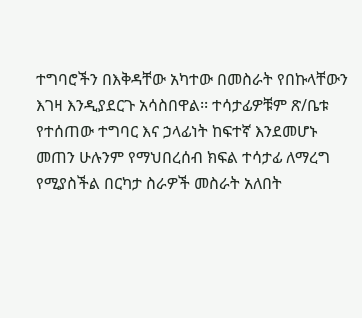ተግባሮችን በእቅዳቸው አካተው በመስራት የበኩላቸውን እገዛ እንዲያደርጉ አሳስበዋል፡፡ ተሳታፊዎቹም ጽ/ቤቱ የተሰጠው ተግባር እና ኃላፊነት ከፍተኛ እንደመሆኑ መጠን ሁሉንም የማህበረሰብ ክፍል ተሳታፊ ለማረግ የሚያስችል በርካታ ስራዎች መስራት አለበት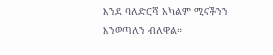እንደ ባለድርሻ አካልም ሚናችንን እንወጣለን ብለዋል።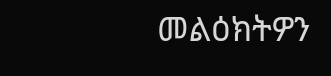መልዕክትዎን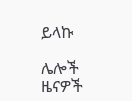ይላኩ

ሌሎች ዜናዎች